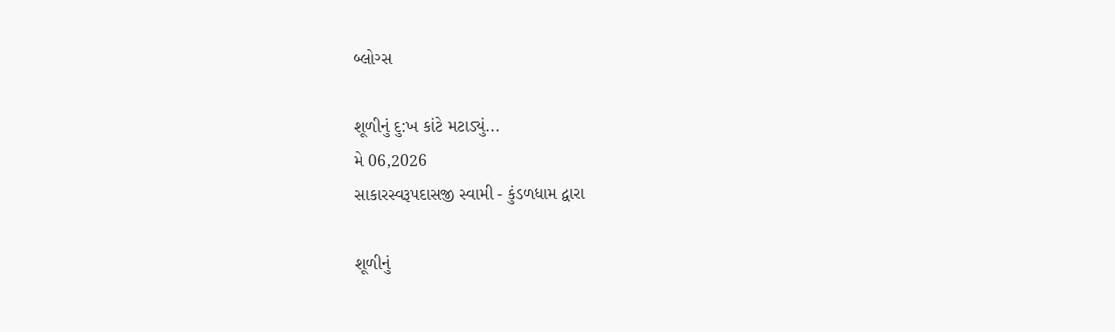બ્લોગ્સ

શૂળીનું દુ:ખ કાંટે મટાડ્યું...
મે 06,2026
સાકારસ્વરૂપદાસજી સ્વામી - કુંડળધામ દ્વારા

શૂળીનું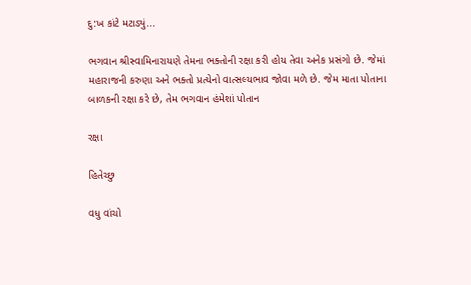દુ:ખ કાંટે મટાડ્યું...

ભગવાન શ્રીસ્વામિનારાયણે તેમના ભક્તોની રક્ષા કરી હોય તેવા અનેક પ્રસંગો છે. જેમાં મહારાજની કરુણા અને ભક્તો પ્રત્યેનો વાત્સલ્યભાવ જોવા મળે છે. જેમ માતા પોતાના બાળકની રક્ષા કરે છે, તેમ ભગવાન હંમેશાં પોતાન

રક્ષા

હિતેચ્છુ

વધુ વાંચો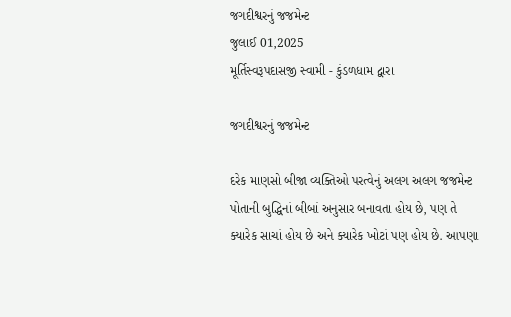જગદીશ્વરનું જજમેન્ટ
જુલાઈ 01,2025
મૂર્તિસ્વરૂપદાસજી સ્વામી - કુંડળધામ દ્વારા

જગદીશ્વરનું જજમેન્ટ

દરેક માણસો બીજા વ્યક્તિઓ પરત્વેનું અલગ અલગ જજમેન્ટ પોતાની બુદ્ધિનાં બીબાં અનુસાર બનાવતા હોય છે, પણ તે ક્યારેક સાચાં હોય છે અને ક્યારેક ખોટાં પણ હોય છે. આપણા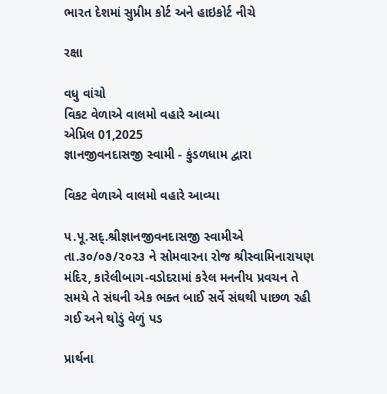ભારત દેશમાં સુપ્રીમ કોર્ટ અને હાઇકોર્ટ નીચે

રક્ષા

વધુ વાંચો
વિકટ વેળાએ વાલમો વહારે આવ્યા
એપ્રિલ 01,2025
જ્ઞાનજીવનદાસજી સ્વામી - કુંડળધામ દ્વારા

વિકટ વેળાએ વાલમો વહારે આવ્યા

પ.પૂ.સદ્.શ્રીજ્ઞાનજીવનદાસજી સ્વામીએ તા.૩૦/૦૭/૨૦૨૩ ને સોમવારના રોજ શ્રીસ્વામિનારાયણ મંદિર, કારેલીબાગ-વડોદરામાં કરેલ મનનીય પ્રવચન તે સમયે તે સંઘની એક ભક્ત બાઈ સર્વે સંઘથી પાછળ રહી ગઈ અને થોડું વેળું પડ

પ્રાર્થના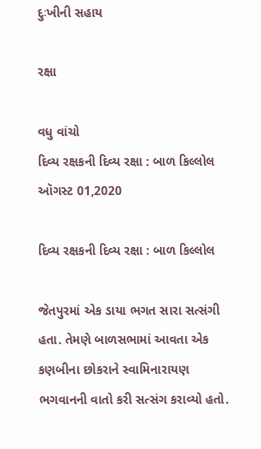દુઃખીની સહાય

રક્ષા

વધુ વાંચો
દિવ્ય રક્ષકની દિવ્ય રક્ષા : બાળ કિલ્લોલ
ઑગસ્ટ 01,2020

દિવ્ય રક્ષકની દિવ્ય રક્ષા : બાળ કિલ્લોલ

જેતપુરમાં એક ડાયા ભગત સારા સત્સંગી હતા. તેમણે બાળસભામાં આવતા એક કણબીના છોકરાને સ્વામિનારાયણ ભગવાનની વાતો કરી સત્સંગ કરાવ્યો હતો.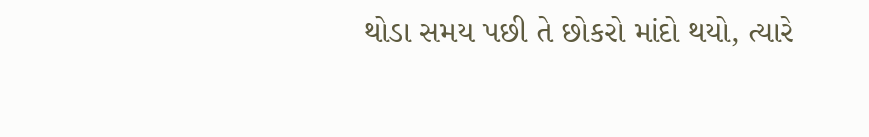થોડા સમય પછી તે છોકરો માંદો થયો, ત્યારે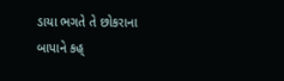ડાયા ભગતે તે છોકરાના બાપાને કહ્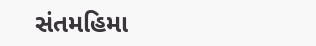સંતમહિમા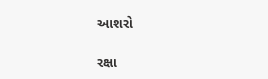આશરો

રક્ષા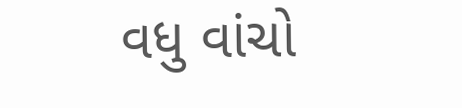વધુ વાંચો